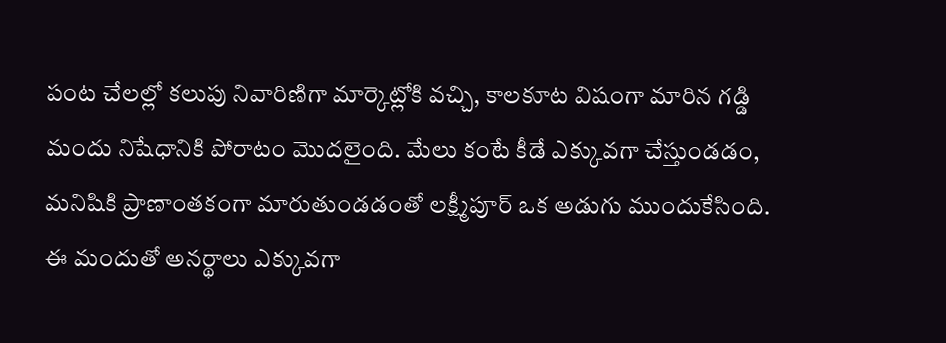పంట చేలల్లో కలుపు నివారిణిగా మార్కెట్లోకి వచ్చి, కాలకూట విషంగా మారిన గడ్డి మందు నిషేధానికి పోరాటం మొదలైంది. మేలు కంటే కీడే ఎక్కువగా చేస్తుండడం, మనిషికి ప్రాణాంతకంగా మారుతుండడంతో లక్ష్మీపూర్ ఒక అడుగు ముందుకేసింది. ఈ మందుతో అనర్థాలు ఎక్కువగా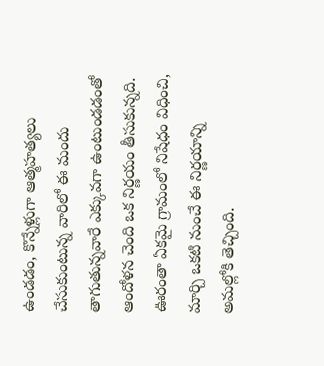ఉండడం, కొన్నేళ్లుగా ఆత్మహత్యలు చేసుకుంటున్న వారిలో ఈ మందు తాగుతున్నవారే ఎక్కువగా ఉంటుండడంతో ఆందోళన చెంది ఒక నిర్ణయం తీసుకున్నది. ఊరంతా ఏకమై గ్రామంలో నిషేధం విధించి, మార్చి ఒకటి నుంచే ఈ నిర్ణయాన్ని అమల్లోకి తెచ్చింది.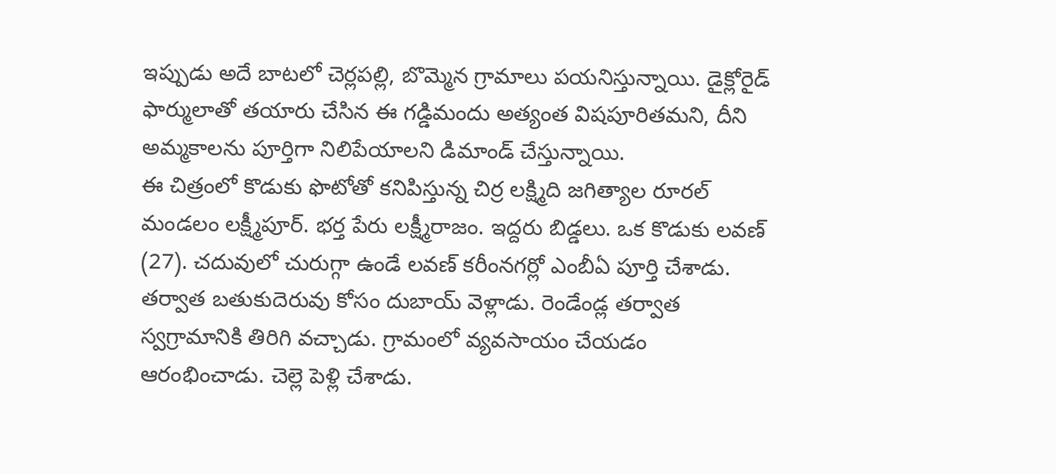ఇప్పుడు అదే బాటలో చెర్లపల్లి, బొమ్మెన గ్రామాలు పయనిస్తున్నాయి. డైక్లోరైడ్ ఫార్ములాతో తయారు చేసిన ఈ గడ్డిమందు అత్యంత విషపూరితమని, దీని అమ్మకాలను పూర్తిగా నిలిపేయాలని డిమాండ్ చేస్తున్నాయి.
ఈ చిత్రంలో కొడుకు ఫొటోతో కనిపిస్తున్న చిర్ర లక్ష్మిది జగిత్యాల రూరల్ మండలం లక్ష్మీపూర్. భర్త పేరు లక్ష్మీరాజం. ఇద్దరు బిడ్డలు. ఒక కొడుకు లవణ్ (27). చదువులో చురుగ్గా ఉండే లవణ్ కరీంనగర్లో ఎంబీఏ పూర్తి చేశాడు. తర్వాత బతుకుదెరువు కోసం దుబాయ్ వెళ్లాడు. రెండేండ్ల తర్వాత స్వగ్రామానికి తిరిగి వచ్చాడు. గ్రామంలో వ్యవసాయం చేయడం ఆరంభించాడు. చెల్లె పెళ్లి చేశాడు.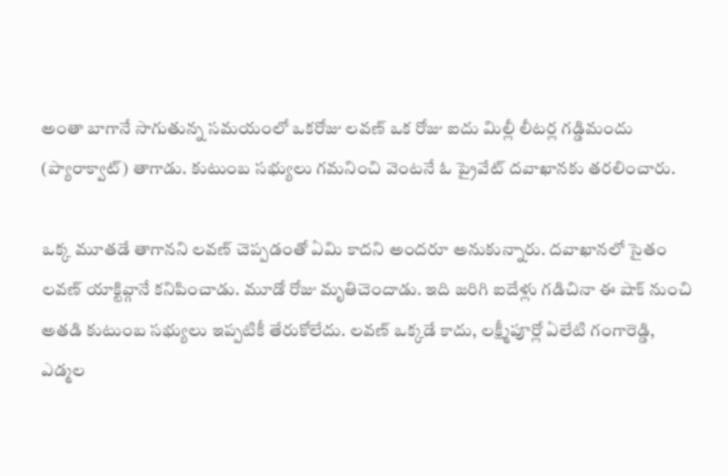అంతా బాగానే సాగుతున్న సమయంలో ఒకరోజు లవణ్ ఒక రోజు ఐదు మిల్లీ లీటర్ల గడ్డిమందు (ప్యారాక్వాట్) తాగాడు. కుటుంబ సభ్యులు గమనించి వెంటనే ఓ ప్రైవేట్ దవాఖానకు తరలించారు.

ఒక్క మూతడే తాగానని లవణ్ చెప్పడంతో ఏమి కాదని అందరూ అనుకున్నారు. దవాఖానలో సైతం లవణ్ యాక్టివ్గానే కనిపించాడు. మూడో రోజు మృతిచెందాడు. ఇది జరిగి ఐదేళ్లు గడిచినా ఈ షాక్ నుంచి అతడి కుటుంబ సభ్యులు ఇప్పటికీ తేరుకోలేదు. లవణ్ ఒక్కడే కాదు, లక్ష్మీపూర్లో ఏలేటి గంగారెడ్డి, ఎడ్మల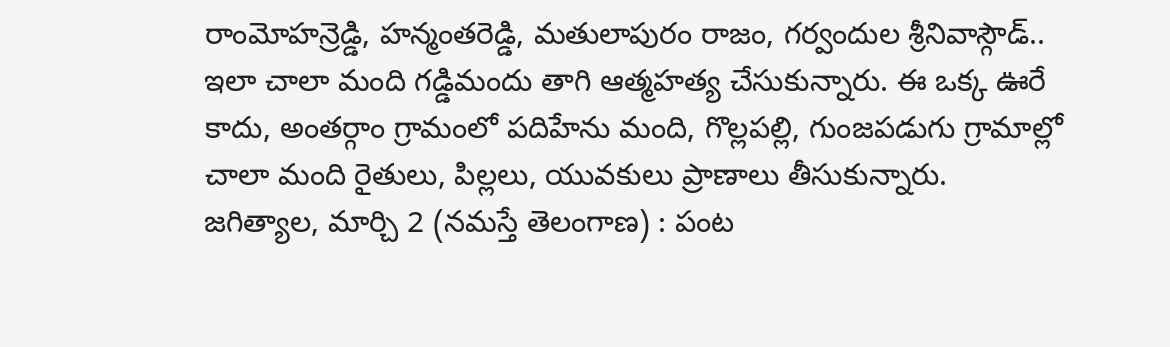రాంమోహన్రెడ్డి, హన్మంతరెడ్డి, మతులాపురం రాజం, గర్వందుల శ్రీనివాస్గౌడ్.. ఇలా చాలా మంది గడ్డిమందు తాగి ఆత్మహత్య చేసుకున్నారు. ఈ ఒక్క ఊరే కాదు, అంతర్గాం గ్రామంలో పదిహేను మంది, గొల్లపల్లి, గుంజపడుగు గ్రామాల్లో చాలా మంది రైతులు, పిల్లలు, యువకులు ప్రాణాలు తీసుకున్నారు.
జగిత్యాల, మార్చి 2 (నమస్తే తెలంగాణ) : పంట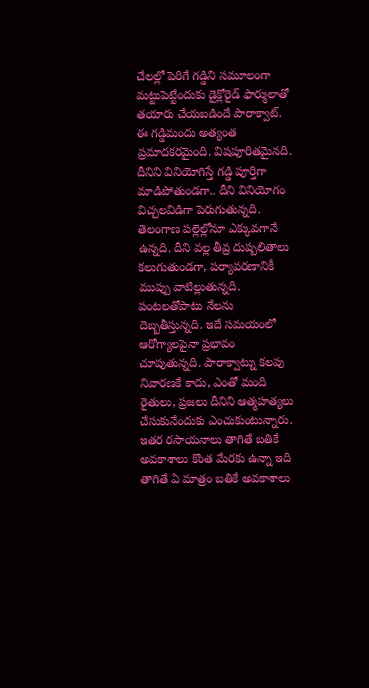చేలల్లో పెరిగే గడ్డిని సమూలంగా మట్టుపెట్టేందుకు డైక్లోరైడ్ ఫార్ములాతో తయారు చేయబడిందే పారాక్వాట్. ఈ గడ్డిమందు అత్యంత ప్రమాదకరమైంది. విషపూరితమైనది. దీనిని వినియోగిస్తే గడ్డి పూర్తిగా మాడిపోతుండగా.. దీని వినియోగం విచ్చలవిడిగా పెరుగుతున్నది. తెలంగాణ పల్లెల్లోనూ ఎక్కువగానే ఉన్నది. దీని వల్ల తీవ్ర దుష్పలితాలు కలుగుతుండగా, పర్యావరణానికీ ముప్పు వాటిల్లుతున్నది. పంటలతోపాటు నేలను దెబ్బతీస్తున్నది. ఇదే సమయంలో ఆరోగ్యాలపైనా ప్రభావం చూపుతున్నది. పారాక్వాట్ను కలపు నివారణకే కాదు, ఎంతో మంది రైతులు, ప్రజలు దీనిని ఆత్మహత్యలు చేసుకునేందుకు ఎంచుకుంటున్నారు. ఇతర రసాయనాలు తాగితే బతికే అవకాశాలు కొంత మేరకు ఉన్నా ఇది తాగితే ఏ మాత్రం బతికే అవకాశాలు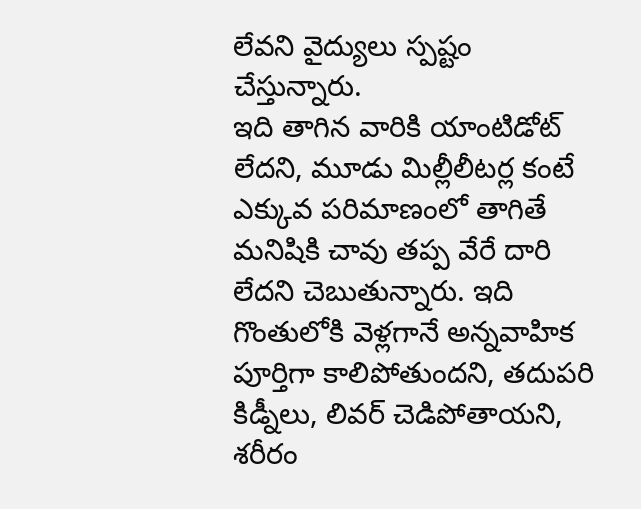లేవని వైద్యులు స్పష్టం చేస్తున్నారు.
ఇది తాగిన వారికి యాంటిడోట్ లేదని, మూడు మిల్లీలీటర్ల కంటే ఎక్కువ పరిమాణంలో తాగితే మనిషికి చావు తప్ప వేరే దారి లేదని చెబుతున్నారు. ఇది గొంతులోకి వెళ్లగానే అన్నవాహిక పూర్తిగా కాలిపోతుందని, తదుపరి కిడ్నీలు, లివర్ చెడిపోతాయని, శరీరం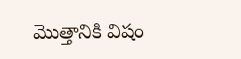మొత్తానికి విషం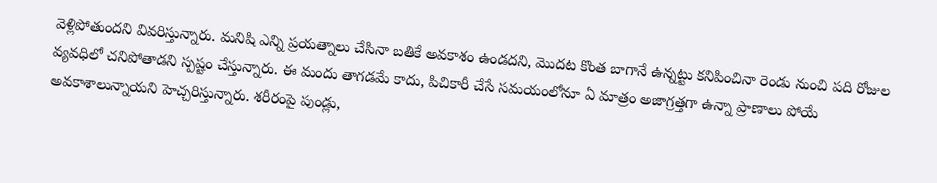వెళ్లిపోతుందని వివరిస్తున్నారు. మనిషి ఎన్ని ప్రయత్నాలు చేసినా బతికే అవకాశం ఉండదని, మొదట కొంత బాగానే ఉన్నట్టు కనిపించినా రెండు నుంచి పది రోజుల వ్యవధిలో చనిపోతాడని స్పష్టం చేస్తున్నారు. ఈ మందు తాగడమే కాదు, పిచికారీ చేసే సమయంలోనూ ఏ మాత్రం అజాగ్రత్తగా ఉన్నా ప్రాణాలు పోయే అవకాశాలున్నాయని హెచ్చరిస్తున్నారు. శరీరంపై పుండ్లు,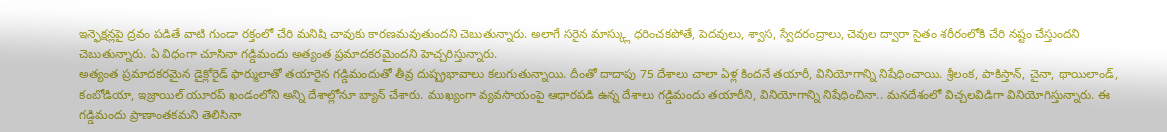ఇన్ఫెక్షన్లపై ద్రవం పడితే వాటి గుండా రక్తంలో చేరి మనిషి చావుకు కారణమవుతుందని చెబుతున్నారు. అలాగే సరైన మాస్క్లు ధరించకపోతే, పెదవులు, శ్వాస, స్వేదరంద్రాలు, చెవుల ద్వారా సైతం శరీరంలోకి చేరి నష్టం చేస్తుందని చెబుతున్నారు. ఏ విధంగా చూసినా గడ్డిమందు అత్యంత ప్రమాదకరమైందని హెచ్చరిస్తున్నారు.
అత్యంత ప్రమాదకరమైన డైక్లోరైడ్ ఫార్ములాతో తయారైన గడ్డిమందుతో తీవ్ర దుష్ప్రభావాలు కలుగుతున్నాయి. దీంతో దాదాపు 75 దేశాలు చాలా ఏళ్ల కిందనే తయారీ, వినియోగాన్ని నిషేధించాయి. శ్రీలంక, పాకిస్తాన్, చైనా, థాయిలాండ్, కంబోడియా, ఇజ్రాయిల్ యూరప్ ఖండంలోని అన్ని దేశాల్లోనూ బ్యాన్ చేశారు. ముఖ్యంగా వ్యవసాయంపై ఆధారపడి ఉన్న దేశాలు గడ్డిమందు తయారీని, వినియోగాన్ని నిషేధించినా.. మనదేశంలో విచ్చలవిడిగా వినియోగిస్తున్నారు. ఈ గడ్డిమందు ప్రాణాంతకమని తెలిసినా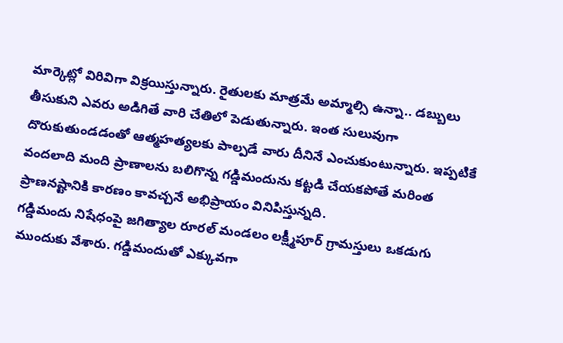మార్కెట్లో విరివిగా విక్రయిస్తున్నారు. రైతులకు మాత్రమే అమ్మాల్సి ఉన్నా.. డబ్బులు తీసుకుని ఎవరు అడిగితే వారి చేతిలో పెడుతున్నారు. ఇంత సులువుగా దొరుకుతుండడంతో ఆత్మహత్యలకు పాల్పడే వారు దీనినే ఎంచుకుంటున్నారు. ఇప్పటికే వందలాది మంది ప్రాణాలను బలిగొన్న గడ్డిమందును కట్టడి చేయకపోతే మరింత ప్రాణనష్టానికి కారణం కావచ్చనే అభిప్రాయం వినిపిస్తున్నది.
గడ్డిమందు నిషేధంపై జగిత్యాల రూరల్ మండలం లక్ష్మీపూర్ గ్రామస్తులు ఒకడుగు ముందుకు వేశారు. గడ్డిమందుతో ఎక్కువగా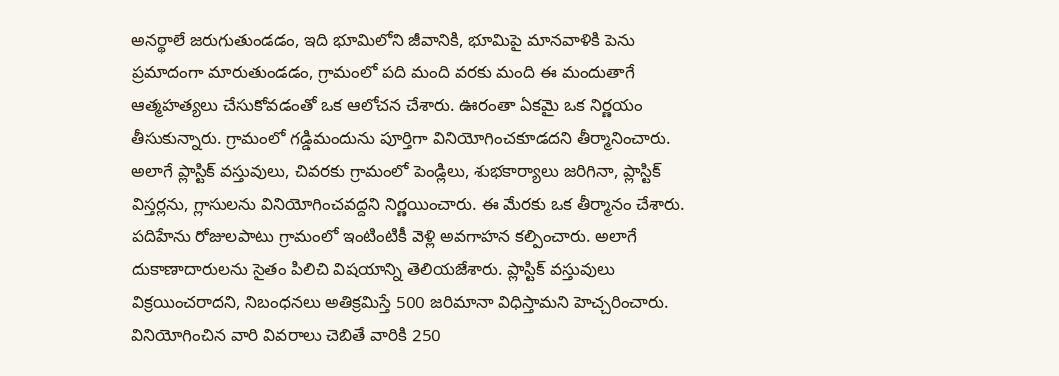అనర్థాలే జరుగుతుండడం, ఇది భూమిలోని జీవానికి, భూమిపై మానవాళికి పెను ప్రమాదంగా మారుతుండడం, గ్రామంలో పది మంది వరకు మంది ఈ మందుతాగే ఆత్మహత్యలు చేసుకోవడంతో ఒక ఆలోచన చేశారు. ఊరంతా ఏకమై ఒక నిర్ణయం తీసుకున్నారు. గ్రామంలో గడ్డిమందును పూర్తిగా వినియోగించకూడదని తీర్మానించారు. అలాగే ప్లాస్టిక్ వస్తువులు, చివరకు గ్రామంలో పెండ్లిలు, శుభకార్యాలు జరిగినా, ప్లాస్టిక్ విస్తర్లను, గ్లాసులను వినియోగించవద్దని నిర్ణయించారు. ఈ మేరకు ఒక తీర్మానం చేశారు. పదిహేను రోజులపాటు గ్రామంలో ఇంటింటికీ వెళ్లి అవగాహన కల్పించారు. అలాగే దుకాణాదారులను సైతం పిలిచి విషయాన్ని తెలియజేశారు. ప్లాస్టిక్ వస్తువులు విక్రయించరాదని, నిబంధనలు అతిక్రమిస్తే 500 జరిమానా విధిస్తామని హెచ్చరించారు. వినియోగించిన వారి వివరాలు చెబితే వారికి 250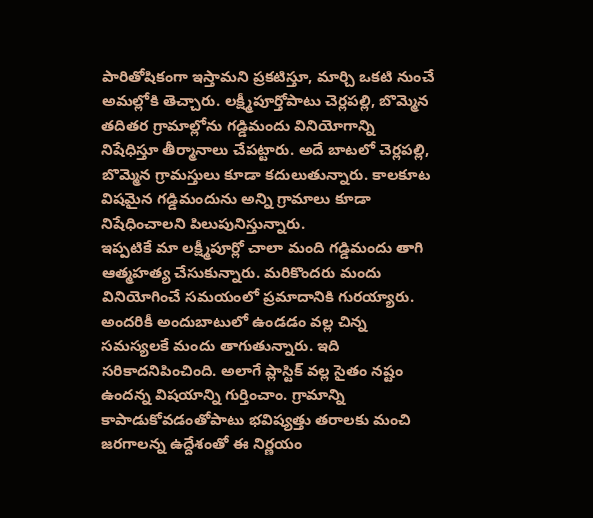పారితోషికంగా ఇస్తామని ప్రకటిస్తూ, మార్చి ఒకటి నుంచే అమల్లోకి తెచ్చారు. లక్ష్మీపూర్తోపాటు చెర్లపల్లి, బొమ్మెన తదితర గ్రామాల్లోను గడ్డిమందు వినియోగాన్ని నిషేధిస్తూ తీర్మానాలు చేపట్టారు. అదే బాటలో చెర్లపల్లి, బొమ్మెన గ్రామస్తులు కూడా కదులుతున్నారు. కాలకూట విషమైన గడ్డిమందును అన్ని గ్రామాలు కూడా నిషేధించాలని పిలుపునిస్తున్నారు.
ఇప్పటికే మా లక్ష్మీపూర్లో చాలా మంది గడ్డిమందు తాగి ఆత్మహత్య చేసుకున్నారు. మరికొందరు మందు వినియోగించే సమయంలో ప్రమాదానికి గురయ్యారు. అందరికీ అందుబాటులో ఉండడం వల్ల చిన్న సమస్యలకే మందు తాగుతున్నారు. ఇది సరికాదనిపించింది. అలాగే ప్లాస్టిక్ వల్ల సైతం నష్టం ఉందన్న విషయాన్ని గుర్తించాం. గ్రామాన్ని కాపాడుకోవడంతోపాటు భవిష్యత్తు తరాలకు మంచి జరగాలన్న ఉద్దేశంతో ఈ నిర్ణయం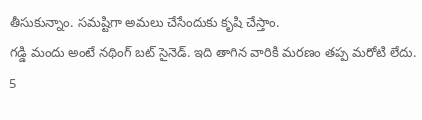తీసుకున్నాం. సమష్టిగా అమలు చేసేందుకు కృషి చేస్తాం.
గడ్డి మందు అంటే నథింగ్ బట్ సైనెడ్. ఇది తాగిన వారికి మరణం తప్ప మరోటి లేదు. 5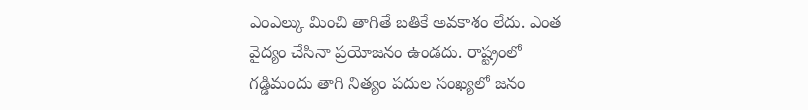ఎంఎల్కు మించి తాగితే బతికే అవకాశం లేదు. ఎంత వైద్యం చేసినా ప్రయోజనం ఉండదు. రాష్ట్రంలో గడ్డిమందు తాగి నిత్యం పదుల సంఖ్యలో జనం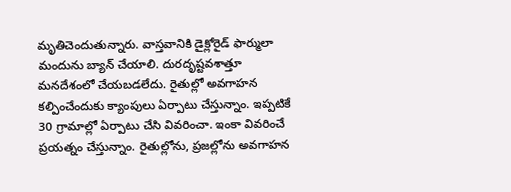మృతిచెందుతున్నారు. వాస్తవానికి డైక్లోరైడ్ ఫార్ములా మందును బ్యాన్ చేయాలి. దురదృష్టవశాత్తూ మనదేశంలో చేయబడలేదు. రైతుల్లో అవగాహన కల్పించేందుకు క్యాంపులు ఏర్పాటు చేస్తున్నాం. ఇప్పటికే 30 గ్రామాల్లో ఏర్పాటు చేసి వివరించా. ఇంకా వివరించే ప్రయత్నం చేస్తున్నాం. రైతుల్లోను, ప్రజల్లోను అవగాహన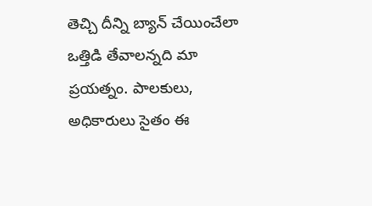తెచ్చి దీన్ని బ్యాన్ చేయించేలా ఒత్తిడి తేవాలన్నది మా ప్రయత్నం. పాలకులు, అధికారులు సైతం ఈ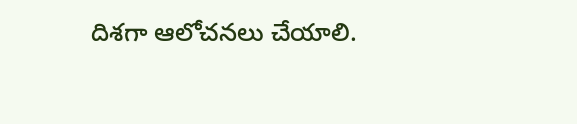దిశగా ఆలోచనలు చేయాలి.